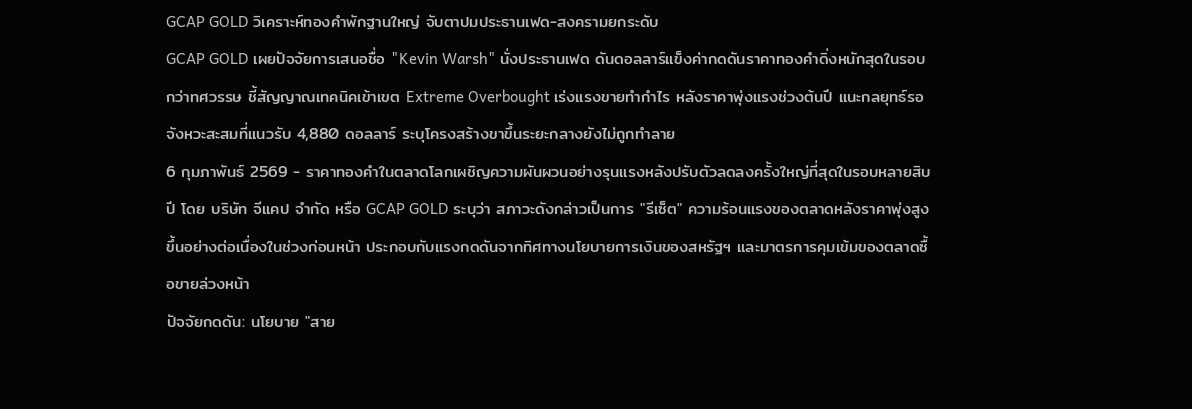GCAP GOLD วิเคราะห์ทองคำพักฐานใหญ่ จับตาปมประธานเฟด-สงครามยกระดับ
GCAP GOLD เผยปัจจัยการเสนอชื่อ "Kevin Warsh" นั่งประธานเฟด ดันดอลลาร์แข็งค่ากดดันราคาทองคำดิ่งหนักสุดในรอบกว่าทศวรรษ ชี้สัญญาณเทคนิคเข้าเขต Extreme Overbought เร่งแรงขายทำกำไร หลังราคาพุ่งแรงช่วงต้นปี แนะกลยุทธ์รอจังหวะสะสมที่แนวรับ 4,880 ดอลลาร์ ระบุโครงสร้างขาขึ้นระยะกลางยังไม่ถูกทำลาย
6 กุมภาพันธ์ 2569 - ราคาทองคำในตลาดโลกเผชิญความผันผวนอย่างรุนแรงหลังปรับตัวลดลงครั้งใหญ่ที่สุดในรอบหลายสิบปี โดย บริษัท จีแคป จำกัด หรือ GCAP GOLD ระบุว่า สภาวะดังกล่าวเป็นการ "รีเซ็ต" ความร้อนแรงของตลาดหลังราคาพุ่งสูงขึ้นอย่างต่อเนื่องในช่วงก่อนหน้า ประกอบกับแรงกดดันจากทิศทางนโยบายการเงินของสหรัฐฯ และมาตรการคุมเข้มของตลาดซื้อขายล่วงหน้า
ปัจจัยกดดัน: นโยบาย "สาย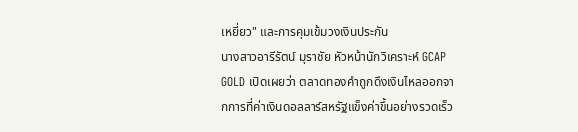เหยี่ยว" และการคุมเข้มวงเงินประกัน
นางสาวอารีรัตน์ มุราชัย หัวหน้านักวิเคราะห์ GCAP GOLD เปิดเผยว่า ตลาดทองคำถูกดึงเงินไหลออกจากการที่ค่าเงินดอลลาร์สหรัฐแข็งค่าขึ้นอย่างรวดเร็ว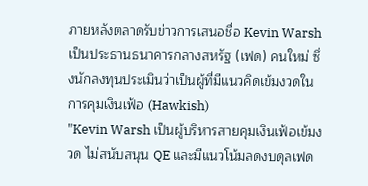ภายหลังตลาดรับข่าวการเสนอชื่อ Kevin Warsh เป็นประธานธนาคารกลางสหรัฐ (เฟด) คนใหม่ ซึ่งนักลงทุนประเมินว่าเป็นผู้ที่มีแนวคิดเข้มงวดในการคุมเงินเฟ้อ (Hawkish)
"Kevin Warsh เป็นผู้บริหารสายคุมเงินเฟ้อเข้มงวด ไม่สนับสนุน QE และมีแนวโน้มลดงบดุลเฟด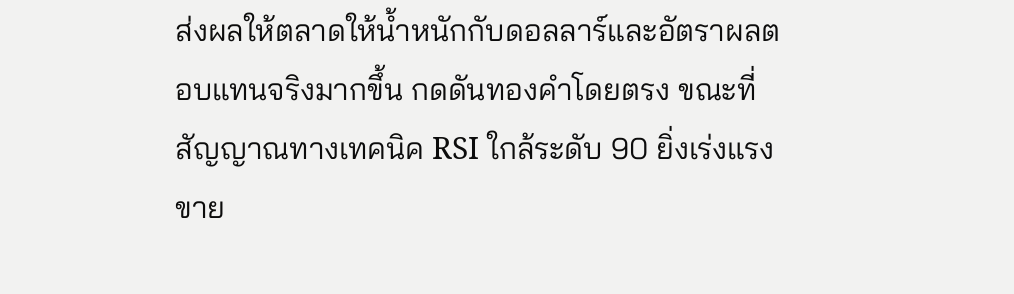ส่งผลให้ตลาดให้น้ำหนักกับดอลลาร์และอัตราผลตอบแทนจริงมากขึ้น กดดันทองคำโดยตรง ขณะที่สัญญาณทางเทคนิค RSI ใกล้ระดับ 90 ยิ่งเร่งแรงขาย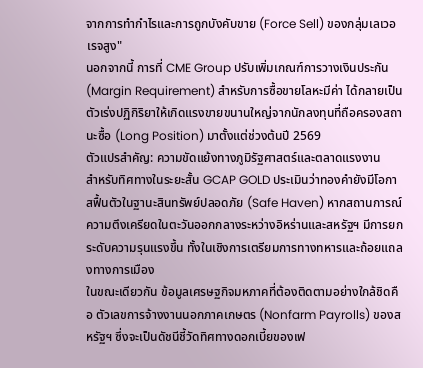จากการทำกำไรและการถูกบังคับขาย (Force Sell) ของกลุ่มเลเวอเรจสูง"
นอกจากนี้ การที่ CME Group ปรับเพิ่มเกณฑ์การวางเงินประกัน (Margin Requirement) สำหรับการซื้อขายโลหะมีค่า ได้กลายเป็นตัวเร่งปฏิกิริยาให้เกิดแรงขายขนานใหญ่จากนักลงทุนที่ถือครองสถานะซื้อ (Long Position) มาตั้งแต่ช่วงต้นปี 2569
ตัวแปรสำคัญ: ความขัดแย้งทางภูมิรัฐศาสตร์และตลาดแรงงาน
สำหรับทิศทางในระยะสั้น GCAP GOLD ประเมินว่าทองคำยังมีโอกาสฟื้นตัวในฐานะสินทรัพย์ปลอดภัย (Safe Haven) หากสถานการณ์ความตึงเครียดในตะวันออกกลางระหว่างอิหร่านและสหรัฐฯ มีการยกระดับความรุนแรงขึ้น ทั้งในเชิงการเตรียมการทางทหารและถ้อยแถลงทางการเมือง
ในขณะเดียวกัน ข้อมูลเศรษฐกิจมหภาคที่ต้องติดตามอย่างใกล้ชิดคือ ตัวเลขการจ้างงานนอกภาคเกษตร (Nonfarm Payrolls) ของสหรัฐฯ ซึ่งจะเป็นดัชนีชี้วัดทิศทางดอกเบี้ยของเฟ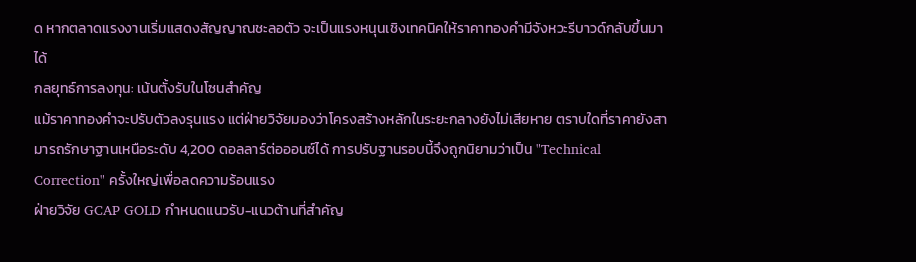ด หากตลาดแรงงานเริ่มแสดงสัญญาณชะลอตัว จะเป็นแรงหนุนเชิงเทคนิคให้ราคาทองคำมีจังหวะรีบาวด์กลับขึ้นมาได้
กลยุทธ์การลงทุน: เน้นตั้งรับในโซนสำคัญ
แม้ราคาทองคำจะปรับตัวลงรุนแรง แต่ฝ่ายวิจัยมองว่าโครงสร้างหลักในระยะกลางยังไม่เสียหาย ตราบใดที่ราคายังสามารถรักษาฐานเหนือระดับ 4,200 ดอลลาร์ต่อออนซ์ได้ การปรับฐานรอบนี้จึงถูกนิยามว่าเป็น "Technical Correction" ครั้งใหญ่เพื่อลดความร้อนแรง
ฝ่ายวิจัย GCAP GOLD กำหนดแนวรับ-แนวต้านที่สำคัญ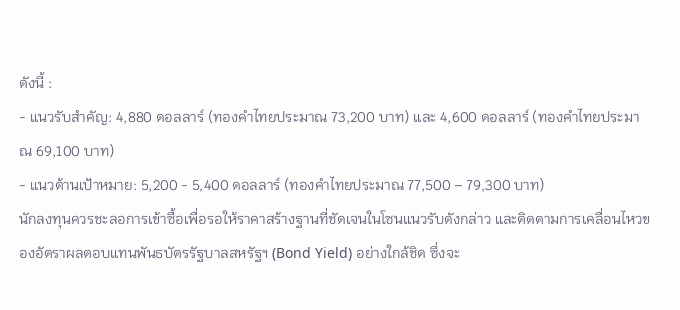ดังนี้ :
- แนวรับสำคัญ: 4,880 ดอลลาร์ (ทองคำไทยประมาณ 73,200 บาท) และ 4,600 ดอลลาร์ (ทองคำไทยประมาณ 69,100 บาท)
- แนวต้านเป้าหมาย: 5,200 - 5,400 ดอลลาร์ (ทองคำไทยประมาณ 77,500 – 79,300 บาท)
นักลงทุนควรชะลอการเข้าซื้อเพื่อรอให้ราคาสร้างฐานที่ชัดเจนในโซนแนวรับดังกล่าว และติดตามการเคลื่อนไหวของอัตราผลตอบแทนพันธบัตรรัฐบาลสหรัฐฯ (Bond Yield) อย่างใกล้ชิด ซึ่งจะ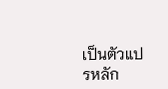เป็นตัวแปรหลัก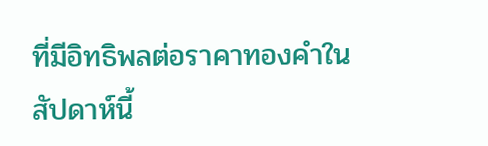ที่มีอิทธิพลต่อราคาทองคำในสัปดาห์นี้